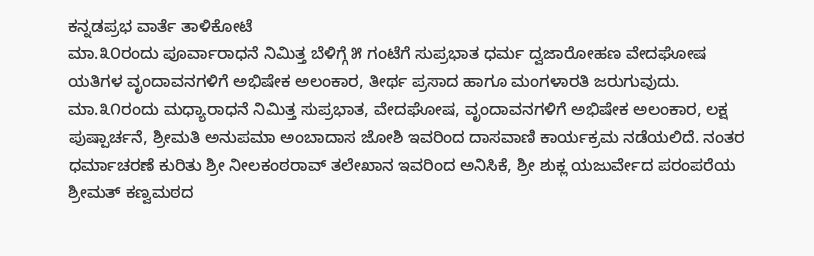ಕನ್ನಡಪ್ರಭ ವಾರ್ತೆ ತಾಳಿಕೋಟೆ
ಮಾ.೩೦ರಂದು ಪೂರ್ವಾರಾಧನೆ ನಿಮಿತ್ತ ಬೆಳಿಗ್ಗೆ ೫ ಗಂಟೆಗೆ ಸುಪ್ರಭಾತ ಧರ್ಮ ದ್ವಜಾರೋಹಣ ವೇದಘೋಷ ಯತಿಗಳ ವೃಂದಾವನಗಳಿಗೆ ಅಭಿಷೇಕ ಅಲಂಕಾರ, ತೀರ್ಥ ಪ್ರಸಾದ ಹಾಗೂ ಮಂಗಳಾರತಿ ಜರುಗುವುದು. ಮಾ.೩೧ರಂದು ಮಧ್ಯಾರಾಧನೆ ನಿಮಿತ್ತ ಸುಪ್ರಭಾತ, ವೇದಘೋಷ, ವೃಂದಾವನಗಳಿಗೆ ಅಭಿಷೇಕ ಅಲಂಕಾರ, ಲಕ್ಷ ಪುಷ್ಪಾರ್ಚನೆ, ಶ್ರೀಮತಿ ಅನುಪಮಾ ಅಂಬಾದಾಸ ಜೋಶಿ ಇವರಿಂದ ದಾಸವಾಣಿ ಕಾರ್ಯಕ್ರಮ ನಡೆಯಲಿದೆ. ನಂತರ ಧರ್ಮಾಚರಣೆ ಕುರಿತು ಶ್ರೀ ನೀಲಕಂಠರಾವ್ ತಲೇಖಾನ ಇವರಿಂದ ಅನಿಸಿಕೆ, ಶ್ರೀ ಶುಕ್ಲ ಯಜುರ್ವೇದ ಪರಂಪರೆಯ ಶ್ರೀಮತ್ ಕಣ್ವಮಠದ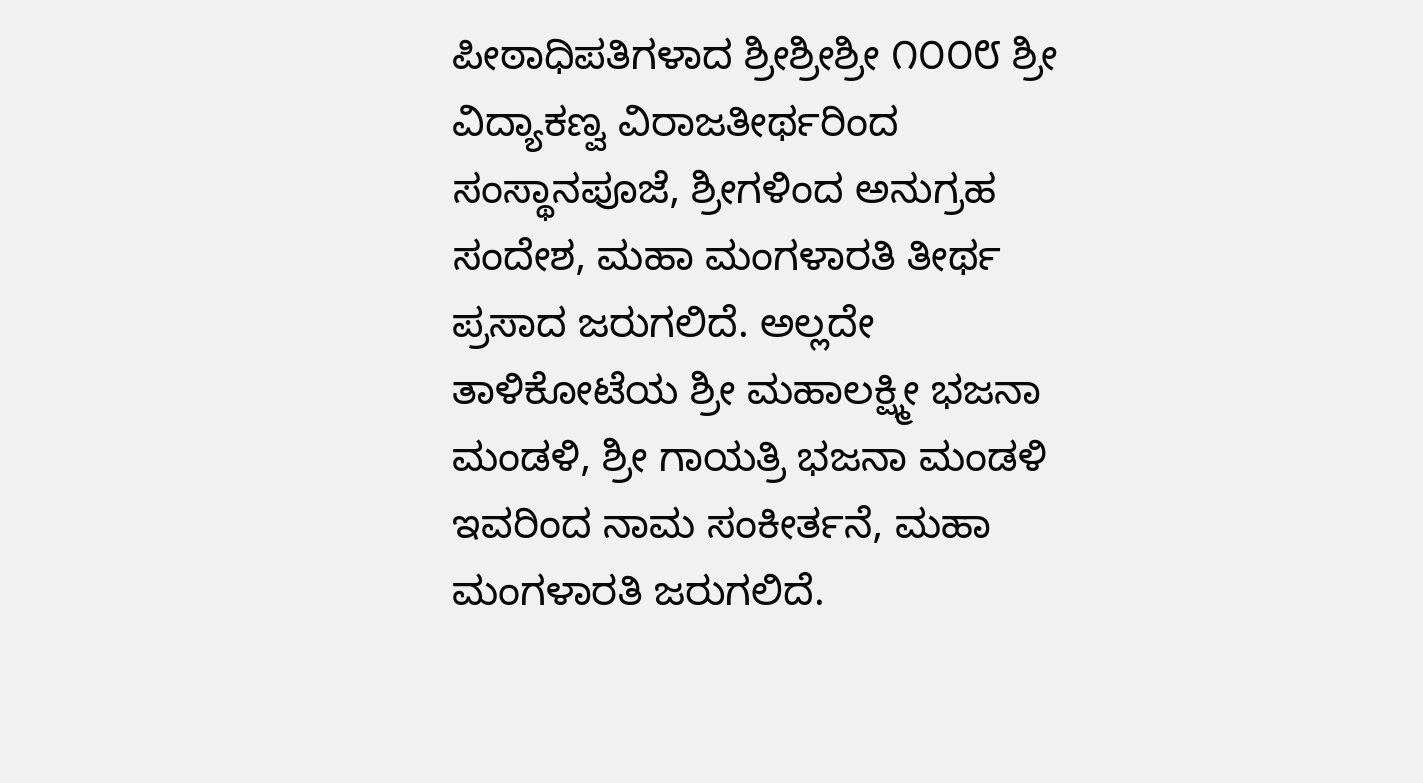ಪೀಠಾಧಿಪತಿಗಳಾದ ಶ್ರೀಶ್ರೀಶ್ರೀ ೧೦೦೮ ಶ್ರೀ ವಿದ್ಯಾಕಣ್ವ ವಿರಾಜತೀರ್ಥರಿಂದ ಸಂಸ್ಥಾನಪೂಜೆ, ಶ್ರೀಗಳಿಂದ ಅನುಗ್ರಹ ಸಂದೇಶ, ಮಹಾ ಮಂಗಳಾರತಿ ತೀರ್ಥ ಪ್ರಸಾದ ಜರುಗಲಿದೆ. ಅಲ್ಲದೇ ತಾಳಿಕೋಟೆಯ ಶ್ರೀ ಮಹಾಲಕ್ಷ್ಮೀ ಭಜನಾ ಮಂಡಳಿ, ಶ್ರೀ ಗಾಯತ್ರಿ ಭಜನಾ ಮಂಡಳಿ ಇವರಿಂದ ನಾಮ ಸಂಕೀರ್ತನೆ, ಮಹಾ ಮಂಗಳಾರತಿ ಜರುಗಲಿದೆ.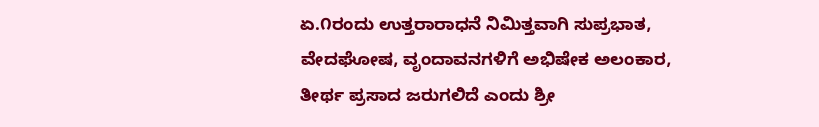ಏ.೧ರಂದು ಉತ್ತರಾರಾಧನೆ ನಿಮಿತ್ತವಾಗಿ ಸುಪ್ರಭಾತ, ವೇದಘೋಷ, ವೃಂದಾವನಗಳಿಗೆ ಅಭಿಷೇಕ ಅಲಂಕಾರ, ತೀರ್ಥ ಪ್ರಸಾದ ಜರುಗಲಿದೆ ಎಂದು ಶ್ರೀ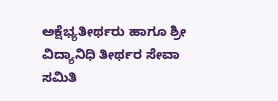ಅಕ್ಷೆಭ್ಯತೀರ್ಥರು ಹಾಗೂ ಶ್ರೀ ವಿದ್ಯಾನಿಧಿ ತೀರ್ಥರ ಸೇವಾ ಸಮಿತಿ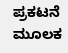ಪ್ರಕಟನೆ ಮೂಲಕ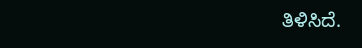ತಿಳಿಸಿದೆ.